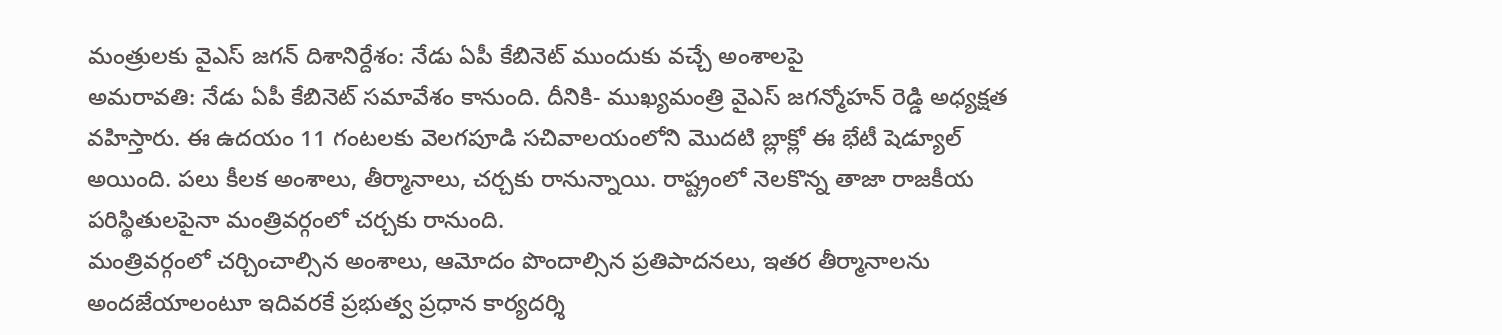మంత్రులకు వైఎస్ జగన్ దిశానిర్దేశం: నేడు ఏపీ కేబినెట్ ముందుకు వచ్చే అంశాలపై
అమరావతి: నేడు ఏపీ కేబినెట్ సమావేశం కానుంది. దీనికి- ముఖ్యమంత్రి వైఎస్ జగన్మోహన్ రెడ్డి అధ్యక్షత వహిస్తారు. ఈ ఉదయం 11 గంటలకు వెలగపూడి సచివాలయంలోని మొదటి బ్లాక్లో ఈ భేటీ షెడ్యూల్ అయింది. పలు కీలక అంశాలు, తీర్మానాలు, చర్చకు రానున్నాయి. రాష్ట్రంలో నెలకొన్న తాజా రాజకీయ పరిస్థితులపైనా మంత్రివర్గంలో చర్చకు రానుంది.
మంత్రివర్గంలో చర్చించాల్సిన అంశాలు, ఆమోదం పొందాల్సిన ప్రతిపాదనలు, ఇతర తీర్మానాలను అందజేయాలంటూ ఇదివరకే ప్రభుత్వ ప్రధాన కార్యదర్శి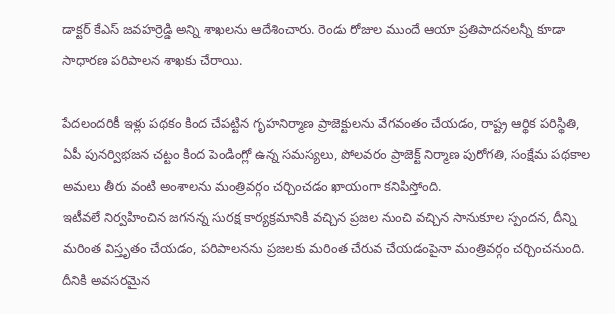డాక్టర్ కేఎస్ జవహర్రెడ్డి అన్ని శాఖలను ఆదేశించారు. రెండు రోజుల ముందే ఆయా ప్రతిపాదనలన్నీ కూడా సాధారణ పరిపాలన శాఖకు చేరాయి.

పేదలందరికీ ఇళ్లు పథకం కింద చేపట్టిన గృహనిర్మాణ ప్రాజెక్టులను వేగవంతం చేయడం, రాష్ట్ర ఆర్థిక పరిస్థితి, ఏపీ పునర్విభజన చట్టం కింద పెండింగ్లో ఉన్న సమస్యలు, పోలవరం ప్రాజెక్ట్ నిర్మాణ పురోగతి, సంక్షేమ పథకాల అమలు తీరు వంటి అంశాలను మంత్రివర్గం చర్చించడం ఖాయంగా కనిపిస్తోంది.
ఇటీవలే నిర్వహించిన జగనన్న సురక్ష కార్యక్రమానికి వచ్చిన ప్రజల నుంచి వచ్చిన సానుకూల స్పందన, దీన్ని మరింత విస్తృతం చేయడం, పరిపాలనను ప్రజలకు మరింత చేరువ చేయడంపైనా మంత్రివర్గం చర్చించనుంది. దీనికి అవసరమైన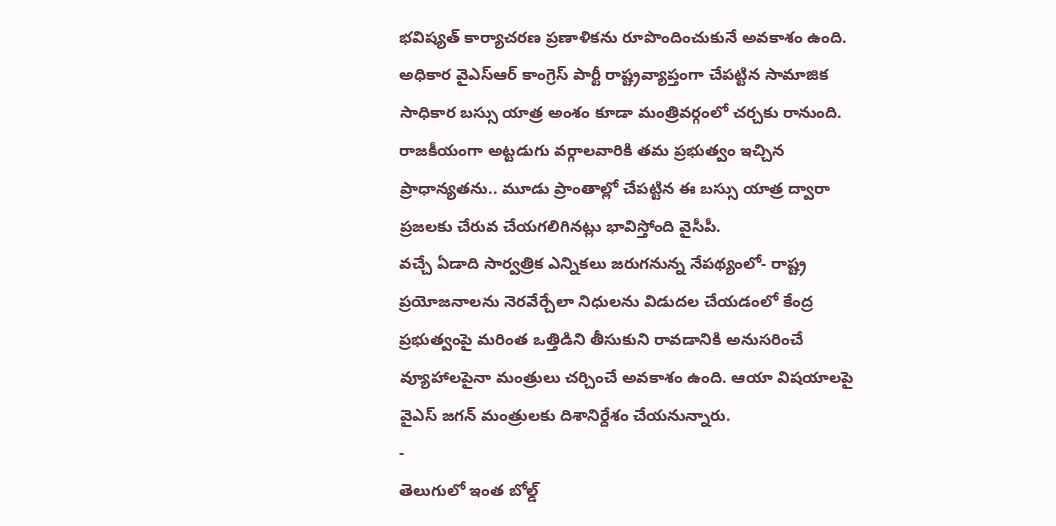భవిష్యత్ కార్యాచరణ ప్రణాళికను రూపొందించుకునే అవకాశం ఉంది.
అధికార వైఎస్ఆర్ కాంగ్రెస్ పార్టీ రాష్ట్రవ్యాప్తంగా చేపట్టిన సామాజిక సాధికార బస్సు యాత్ర అంశం కూడా మంత్రివర్గంలో చర్చకు రానుంది. రాజకీయంగా అట్టడుగు వర్గాలవారికి తమ ప్రభుత్వం ఇచ్చిన ప్రాధాన్యతను.. మూడు ప్రాంతాల్లో చేపట్టిన ఈ బస్సు యాత్ర ద్వారా ప్రజలకు చేరువ చేయగలిగినట్లు భావిస్తోంది వైసీపీ.
వచ్చే ఏడాది సార్వత్రిక ఎన్నికలు జరుగనున్న నేపథ్యంలో- రాష్ట్ర ప్రయోజనాలను నెరవేర్చేలా నిధులను విడుదల చేయడంలో కేంద్ర ప్రభుత్వంపై మరింత ఒత్తిడిని తీసుకుని రావడానికి అనుసరించే వ్యూహాలపైనా మంత్రులు చర్చించే అవకాశం ఉంది. ఆయా విషయాలపై వైఎస్ జగన్ మంత్రులకు దిశానిర్దేశం చేయనున్నారు.
-
తెలుగులో ఇంత బోల్డ్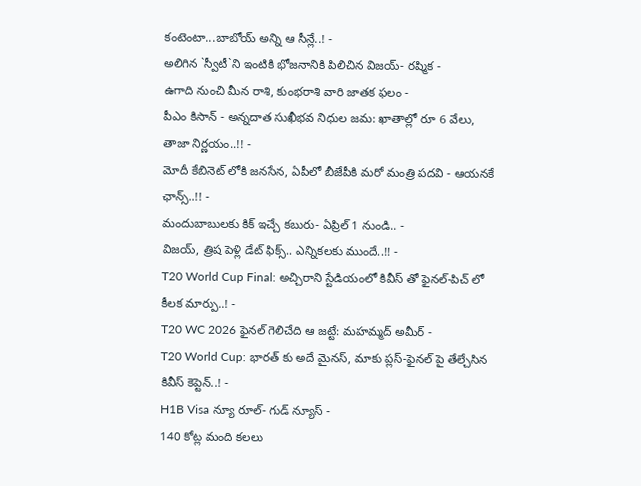కంటెంటా...బాబోయ్ అన్ని ఆ సీన్లే..! -
అలిగిన `స్వీటీ`ని ఇంటికి భోజనానికి పిలిచిన విజయ్- రష్మిక -
ఉగాది నుంచి మీన రాశి, కుంభరాశి వారి జాతక ఫలం -
పీఎం కిసాన్ - అన్నదాత సుఖీభవ నిధుల జమ: ఖాతాల్లో రూ 6 వేలు, తాజా నిర్ణయం..!! -
మోదీ కేబినెట్ లోకి జనసేన, ఏపీలో బీజేపీకి మరో మంత్రి పదవి - ఆయనకే ఛాన్స్..!! -
మందుబాబులకు కిక్ ఇచ్చే కబురు- ఏప్రిల్ 1 నుండి.. -
విజయ్, త్రిష పెళ్లి డేట్ ఫిక్స్.. ఎన్నికలకు ముందే..!! -
T20 World Cup Final: అచ్చిరాని స్టేడియంలో కివీస్ తో ఫైనల్-పిచ్ లో కీలక మార్పు..! -
T20 WC 2026 ఫైనల్ గెలిచేది ఆ జట్టే: మహమ్మద్ అమీర్ -
T20 World Cup: భారత్ కు అదే మైనస్, మాకు ప్లస్-ఫైనల్ పై తేల్చేసిన కివీస్ కెప్టెన్..! -
H1B Visa న్యూ రూల్- గుడ్ న్యూస్ -
140 కోట్ల మంది కలలు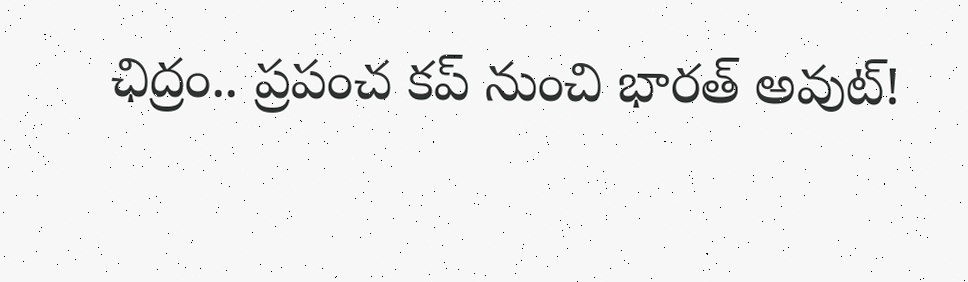ఛిద్రం.. ప్రపంచ కప్ నుంచి భారత్ అవుట్!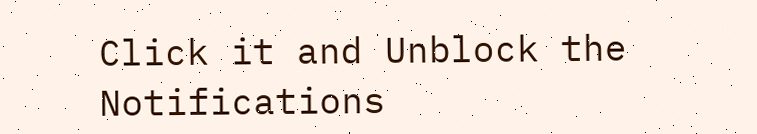Click it and Unblock the Notifications